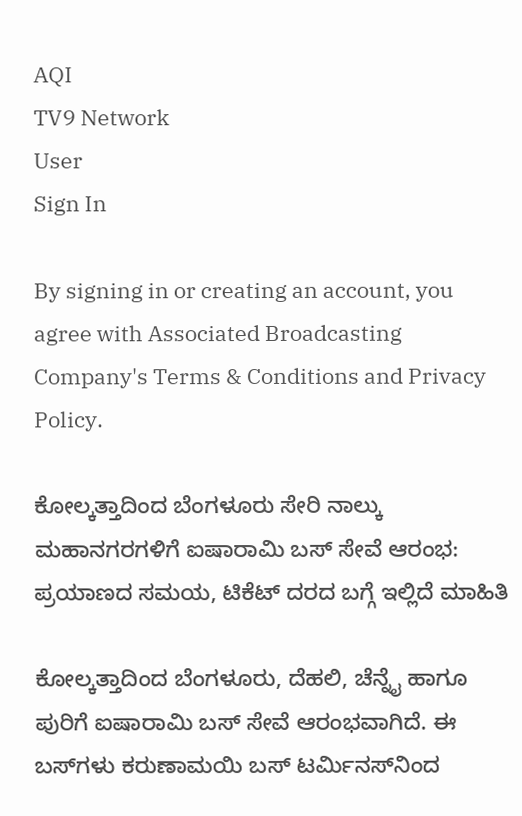AQI
TV9 Network
User
Sign In

By signing in or creating an account, you agree with Associated Broadcasting Company's Terms & Conditions and Privacy Policy.

ಕೋಲ್ಕತ್ತಾದಿಂದ ಬೆಂಗಳೂರು ಸೇರಿ ನಾಲ್ಕು ಮಹಾನಗರಗಳಿಗೆ ಐಷಾರಾಮಿ ಬಸ್ ಸೇವೆ ಆರಂಭ: ಪ್ರಯಾಣದ ಸಮಯ, ಟಿಕೆಟ್ ದರದ ಬಗ್ಗೆ ಇಲ್ಲಿದೆ ಮಾಹಿತಿ

ಕೋಲ್ಕತ್ತಾದಿಂದ ಬೆಂಗಳೂರು, ದೆಹಲಿ, ಚೆನ್ನೈ ಹಾಗೂ ಪುರಿಗೆ ಐಷಾರಾಮಿ ಬಸ್ ಸೇವೆ ಆರಂಭವಾಗಿದೆ. ಈ ಬಸ್‌ಗಳು ಕರುಣಾಮಯಿ ಬಸ್ ಟರ್ಮಿನಸ್‌ನಿಂದ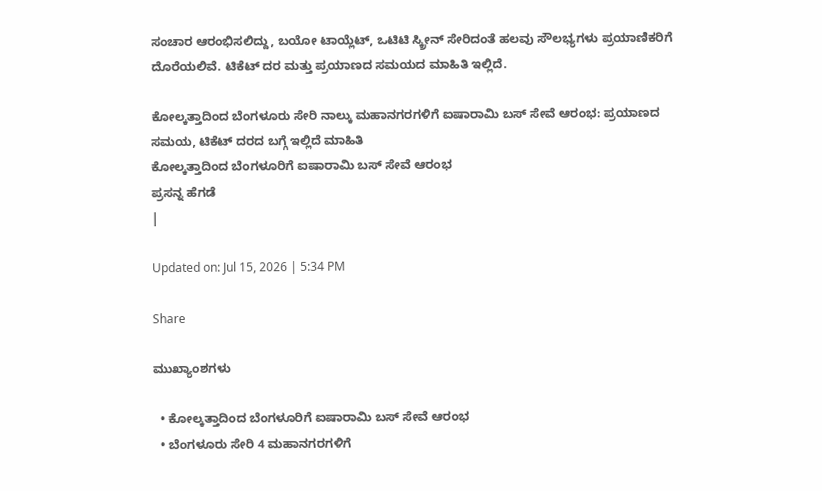ಸಂಚಾರ ಆರಂಭಿಸಲಿದ್ದು, ಬಯೋ ಟಾಯ್ಲೆಟ್, ಒಟಿಟಿ ಸ್ಕ್ರೀನ್ ಸೇರಿದಂತೆ ಹಲವು ಸೌಲಭ್ಯಗಳು ಪ್ರಯಾಣಿಕರಿಗೆ ದೊರೆಯಲಿವೆ. ಟಿಕೆಟ್ ದರ ಮತ್ತು ಪ್ರಯಾಣದ ಸಮಯದ ಮಾಹಿತಿ ಇಲ್ಲಿದೆ.

ಕೋಲ್ಕತ್ತಾದಿಂದ ಬೆಂಗಳೂರು ಸೇರಿ ನಾಲ್ಕು ಮಹಾನಗರಗಳಿಗೆ ಐಷಾರಾಮಿ ಬಸ್ ಸೇವೆ ಆರಂಭ: ಪ್ರಯಾಣದ ಸಮಯ, ಟಿಕೆಟ್ ದರದ ಬಗ್ಗೆ ಇಲ್ಲಿದೆ ಮಾಹಿತಿ
ಕೋಲ್ಕತ್ತಾದಿಂದ ಬೆಂಗಳೂರಿಗೆ ಐಷಾರಾಮಿ ಬಸ್ ಸೇವೆ ಆರಂಭ
ಪ್ರಸನ್ನ ಹೆಗಡೆ
|

Updated on: Jul 15, 2026 | 5:34 PM

Share

ಮುಖ್ಯಾಂಶಗಳು

  • ಕೋಲ್ಕತ್ತಾದಿಂದ ಬೆಂಗಳೂರಿಗೆ ಐಷಾರಾಮಿ ಬಸ್ ಸೇವೆ ಆರಂಭ
  • ಬೆಂಗಳೂರು ಸೇರಿ 4 ಮಹಾನಗರಗಳಿಗೆ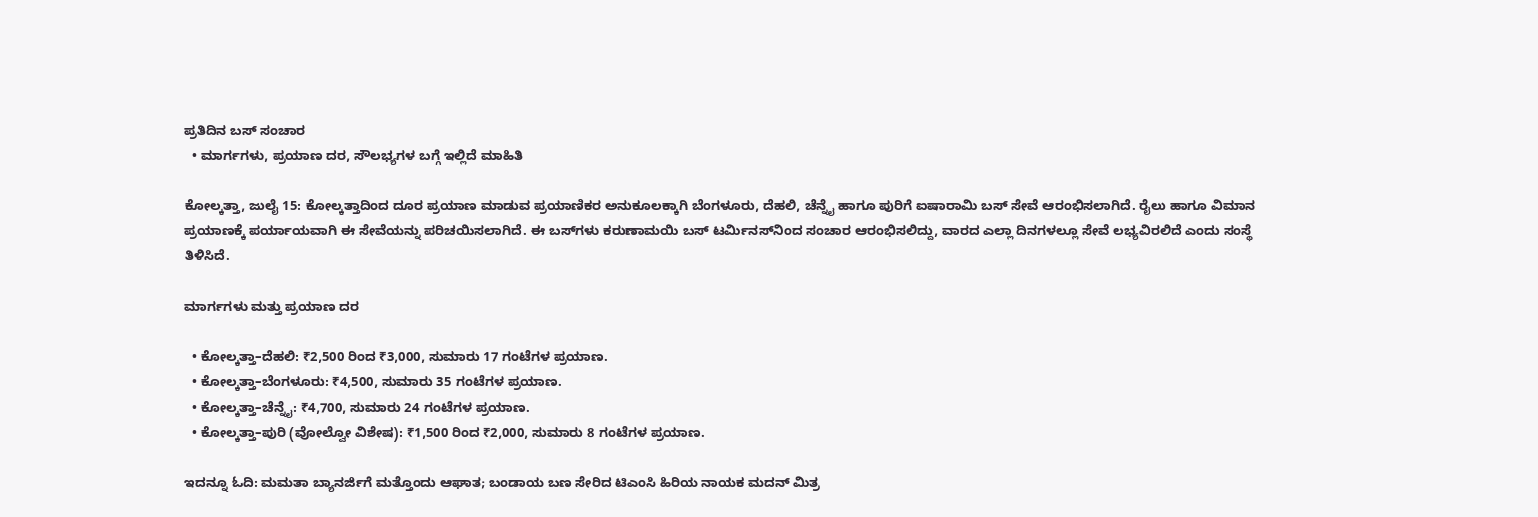ಪ್ರತಿದಿನ ಬಸ್ ಸಂಚಾರ
  • ಮಾರ್ಗಗಳು, ಪ್ರಯಾಣ ದರ, ಸೌಲಭ್ಯಗಳ ಬಗ್ಗೆ ಇಲ್ಲಿದೆ ಮಾಹಿತಿ

ಕೋಲ್ಕತ್ತಾ, ಜುಲೈ 15: ಕೋಲ್ಕತ್ತಾದಿಂದ ದೂರ ಪ್ರಯಾಣ ಮಾಡುವ ಪ್ರಯಾಣಿಕರ ಅನುಕೂಲಕ್ಕಾಗಿ ಬೆಂಗಳೂರು, ದೆಹಲಿ, ಚೆನ್ನೈ ಹಾಗೂ ಪುರಿಗೆ ಐಷಾರಾಮಿ ಬಸ್ ಸೇವೆ ಆರಂಭಿಸಲಾಗಿದೆ. ರೈಲು ಹಾಗೂ ವಿಮಾನ ಪ್ರಯಾಣಕ್ಕೆ ಪರ್ಯಾಯವಾಗಿ ಈ ಸೇವೆಯನ್ನು ಪರಿಚಯಿಸಲಾಗಿದೆ. ಈ ಬಸ್‌ಗಳು ಕರುಣಾಮಯಿ ಬಸ್ ಟರ್ಮಿನಸ್‌ನಿಂದ ಸಂಚಾರ ಆರಂಭಿಸಲಿದ್ದು, ವಾರದ ಎಲ್ಲಾ ದಿನಗಳಲ್ಲೂ ಸೇವೆ ಲಭ್ಯವಿರಲಿದೆ ಎಂದು ಸಂಸ್ಥೆ ತಿಳಿಸಿದೆ.

ಮಾರ್ಗಗಳು ಮತ್ತು ಪ್ರಯಾಣ ದರ

  • ಕೋಲ್ಕತ್ತಾ–ದೆಹಲಿ: ₹2,500 ರಿಂದ ₹3,000, ಸುಮಾರು 17 ಗಂಟೆಗಳ ಪ್ರಯಾಣ.
  • ಕೋಲ್ಕತ್ತಾ–ಬೆಂಗಳೂರು: ₹4,500, ಸುಮಾರು 35 ಗಂಟೆಗಳ ಪ್ರಯಾಣ.
  • ಕೋಲ್ಕತ್ತಾ–ಚೆನ್ನೈ: ₹4,700, ಸುಮಾರು 24 ಗಂಟೆಗಳ ಪ್ರಯಾಣ.
  • ಕೋಲ್ಕತ್ತಾ–ಪುರಿ (ವೋಲ್ವೋ ವಿಶೇಷ): ₹1,500 ರಿಂದ ₹2,000, ಸುಮಾರು 8 ಗಂಟೆಗಳ ಪ್ರಯಾಣ.

ಇದನ್ನೂ ಓದಿ: ಮಮತಾ ಬ್ಯಾನರ್ಜಿಗೆ ಮತ್ತೊಂದು ಆಘಾತ; ಬಂಡಾಯ ಬಣ ಸೇರಿದ ಟಿಎಂಸಿ ಹಿರಿಯ ನಾಯಕ ಮದನ್ ಮಿತ್ರ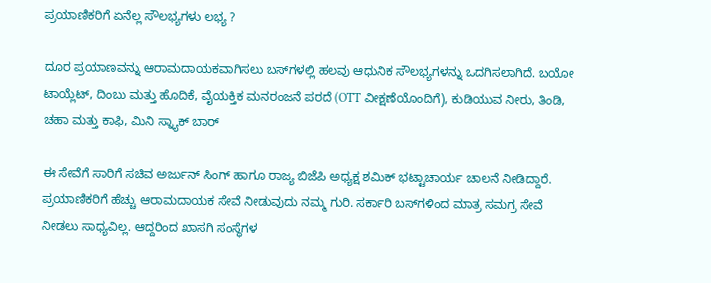ಪ್ರಯಾಣಿಕರಿಗೆ ಏನೆಲ್ಲ ಸೌಲಭ್ಯಗಳು ಲಭ್ಯ ?

ದೂರ ಪ್ರಯಾಣವನ್ನು ಆರಾಮದಾಯಕವಾಗಿಸಲು ಬಸ್‌ಗಳಲ್ಲಿ ಹಲವು ಆಧುನಿಕ ಸೌಲಭ್ಯಗಳನ್ನು ಒದಗಿಸಲಾಗಿದೆ. ಬಯೋ ಟಾಯ್ಲೆಟ್, ದಿಂಬು ಮತ್ತು ಹೊದಿಕೆ, ವೈಯಕ್ತಿಕ ಮನರಂಜನೆ ಪರದೆ (OTT ವೀಕ್ಷಣೆಯೊಂದಿಗೆ), ಕುಡಿಯುವ ನೀರು, ತಿಂಡಿ, ಚಹಾ ಮತ್ತು ಕಾಫಿ, ಮಿನಿ ಸ್ನ್ಯಾಕ್ ಬಾರ್

ಈ ಸೇವೆಗೆ ಸಾರಿಗೆ ಸಚಿವ ಅರ್ಜುನ್ ಸಿಂಗ್ ಹಾಗೂ ರಾಜ್ಯ ಬಿಜೆಪಿ ಅಧ್ಯಕ್ಷ ಶಮಿಕ್ ಭಟ್ಟಾಚಾರ್ಯ ಚಾಲನೆ ನೀಡಿದ್ದಾರೆ.  ಪ್ರಯಾಣಿಕರಿಗೆ ಹೆಚ್ಚು ಆರಾಮದಾಯಕ ಸೇವೆ ನೀಡುವುದು ನಮ್ಮ ಗುರಿ. ಸರ್ಕಾರಿ ಬಸ್‌ಗಳಿಂದ ಮಾತ್ರ ಸಮಗ್ರ ಸೇವೆ ನೀಡಲು ಸಾಧ್ಯವಿಲ್ಲ. ಆದ್ದರಿಂದ ಖಾಸಗಿ ಸಂಸ್ಥೆಗಳ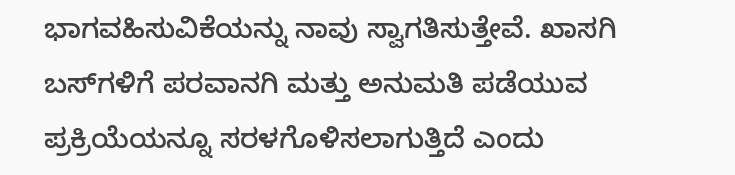ಭಾಗವಹಿಸುವಿಕೆಯನ್ನು ನಾವು ಸ್ವಾಗತಿಸುತ್ತೇವೆ. ಖಾಸಗಿ ಬಸ್‌ಗಳಿಗೆ ಪರವಾನಗಿ ಮತ್ತು ಅನುಮತಿ ಪಡೆಯುವ ಪ್ರಕ್ರಿಯೆಯನ್ನೂ ಸರಳಗೊಳಿಸಲಾಗುತ್ತಿದೆ ಎಂದು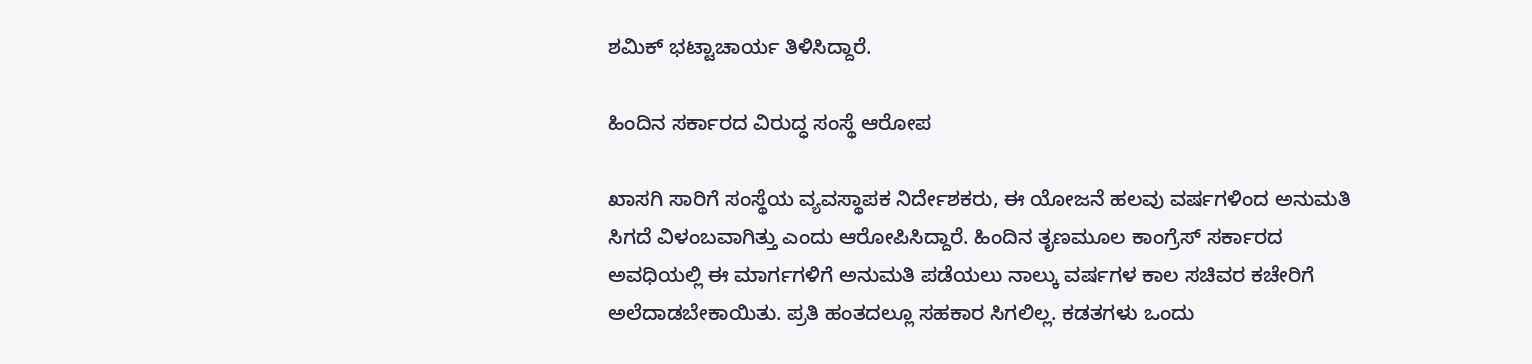ಶಮಿಕ್ ಭಟ್ಟಾಚಾರ್ಯ ತಿಳಿಸಿದ್ದಾರೆ.

ಹಿಂದಿನ ಸರ್ಕಾರದ ವಿರುದ್ಧ ಸಂಸ್ಥೆ ಆರೋಪ

ಖಾಸಗಿ ಸಾರಿಗೆ ಸಂಸ್ಥೆಯ ವ್ಯವಸ್ಥಾಪಕ ನಿರ್ದೇಶಕರು, ಈ ಯೋಜನೆ ಹಲವು ವರ್ಷಗಳಿಂದ ಅನುಮತಿ ಸಿಗದೆ ವಿಳಂಬವಾಗಿತ್ತು ಎಂದು ಆರೋಪಿಸಿದ್ದಾರೆ. ಹಿಂದಿನ ತೃಣಮೂಲ ಕಾಂಗ್ರೆಸ್ ಸರ್ಕಾರದ ಅವಧಿಯಲ್ಲಿ ಈ ಮಾರ್ಗಗಳಿಗೆ ಅನುಮತಿ ಪಡೆಯಲು ನಾಲ್ಕು ವರ್ಷಗಳ ಕಾಲ ಸಚಿವರ ಕಚೇರಿಗೆ ಅಲೆದಾಡಬೇಕಾಯಿತು. ಪ್ರತಿ ಹಂತದಲ್ಲೂ ಸಹಕಾರ ಸಿಗಲಿಲ್ಲ. ಕಡತಗಳು ಒಂದು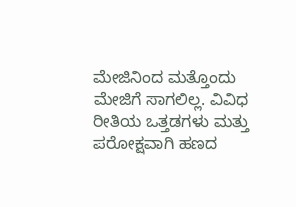ಮೇಜಿನಿಂದ ಮತ್ತೊಂದು ಮೇಜಿಗೆ ಸಾಗಲಿಲ್ಲ. ವಿವಿಧ ರೀತಿಯ ಒತ್ತಡಗಳು ಮತ್ತು ಪರೋಕ್ಷವಾಗಿ ಹಣದ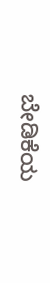ಬೇಡಿಕೆಯ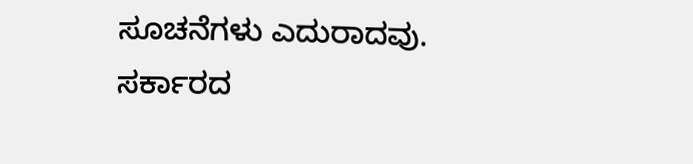ಸೂಚನೆಗಳು ಎದುರಾದವು. ಸರ್ಕಾರದ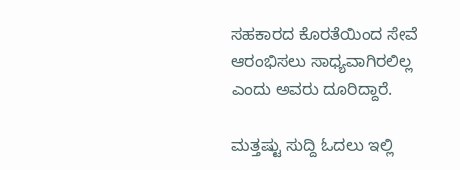ಸಹಕಾರದ ಕೊರತೆಯಿಂದ ಸೇವೆ ಆರಂಭಿಸಲು ಸಾಧ್ಯವಾಗಿರಲಿಲ್ಲ ಎಂದು ಅವರು ದೂರಿದ್ದಾರೆ.

ಮತ್ತಷ್ಟು ಸುದ್ದಿ ಓದಲು ಇಲ್ಲಿ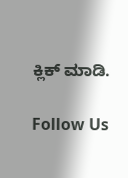ಕ್ಲಿಕ್ ಮಾಡಿ.

Follow Us